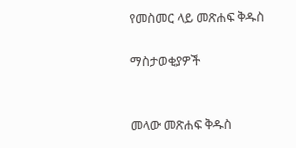የመስመር ላይ መጽሐፍ ቅዱስ

ማስታወቂያዎች


መላው መጽሐፍ ቅዱስ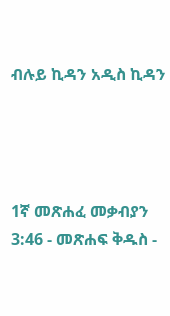ብሉይ ኪዳን አዲስ ኪዳን




1ኛ መጽሐፈ መቃብያን 3:46 - መጽሐፍ ቅዱስ -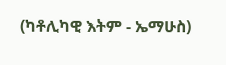(ካቶሊካዊ እትም - ኤማሁስ)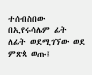ተሰብስበው በኢየሩሳሌም ፊት ለፊት ወደሚገኘው ወደ ምጽጳ ወጡ፤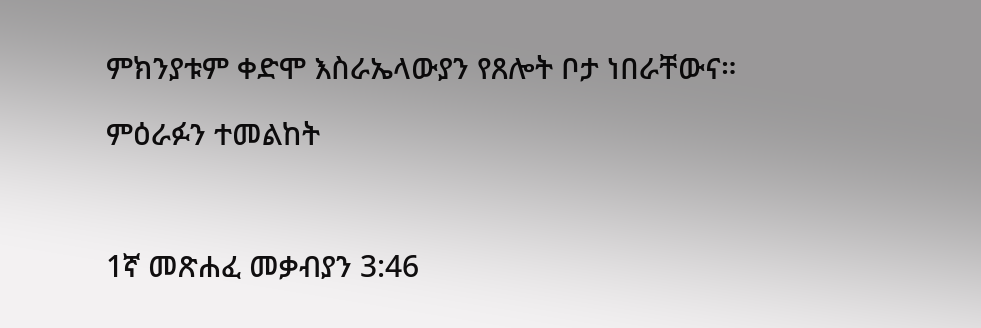ምክንያቱም ቀድሞ እስራኤላውያን የጸሎት ቦታ ነበራቸውና።

ምዕራፉን ተመልከት



1ኛ መጽሐፈ መቃብያን 3:46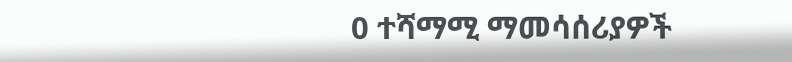0 ተሻማሚ ማመሳሰሪያዎች